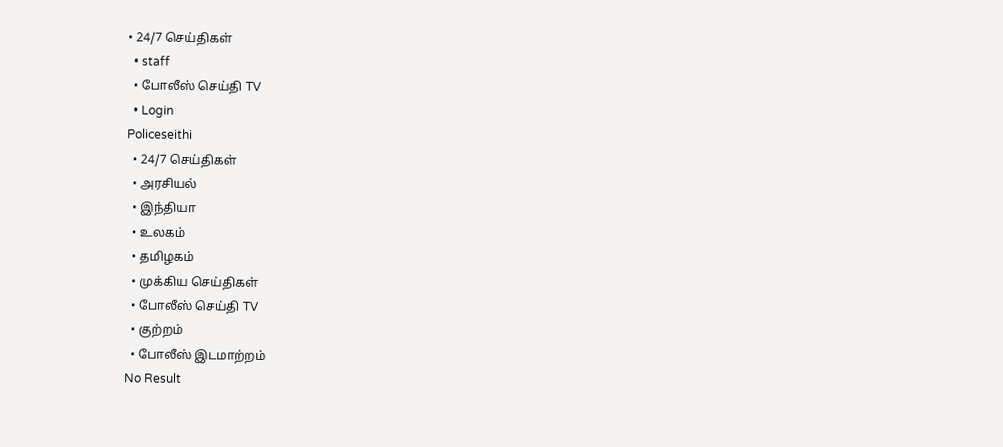• 24/7 செய்திகள்
  • staff
  • போலீஸ் செய்தி TV
  • Login
Policeseithi
  • 24/7 செய்திகள்
  • அரசியல்
  • இந்தியா
  • உலகம்
  • தமிழகம்
  • முக்கிய செய்திகள்
  • போலீஸ் செய்தி TV
  • குற்றம்
  • போலீஸ் இடமாற்றம்
No Result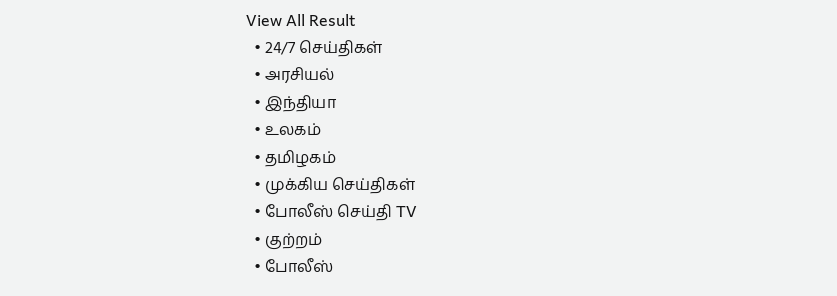View All Result
  • 24/7 செய்திகள்
  • அரசியல்
  • இந்தியா
  • உலகம்
  • தமிழகம்
  • முக்கிய செய்திகள்
  • போலீஸ் செய்தி TV
  • குற்றம்
  • போலீஸ்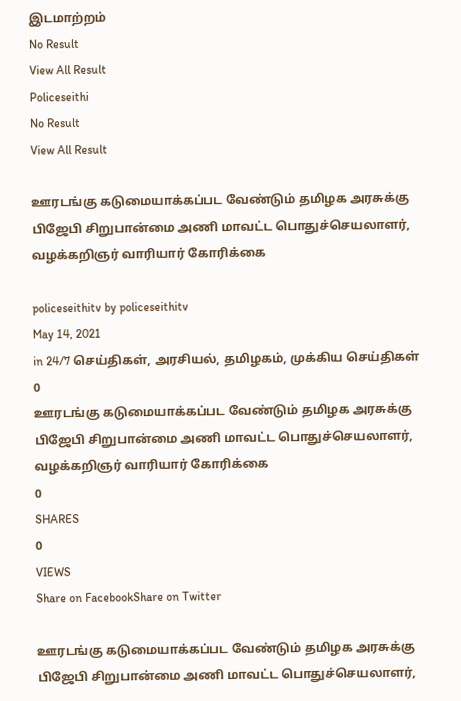இடமாற்றம்
No Result
View All Result
Policeseithi
No Result
View All Result

ஊரடங்கு கடுமையாக்கப்பட வேண்டும் தமிழக அரசுக்கு பிஜேபி சிறுபான்மை அணி மாவட்ட பொதுச்செயலாளர், வழக்கறிஞர் வாரியார் கோரிக்கை

policeseithitv by policeseithitv
May 14, 2021
in 24/7 செய்திகள், அரசியல், தமிழகம், முக்கிய செய்திகள்
0
ஊரடங்கு கடுமையாக்கப்பட வேண்டும் தமிழக அரசுக்கு பிஜேபி சிறுபான்மை அணி மாவட்ட பொதுச்செயலாளர், வழக்கறிஞர் வாரியார் கோரிக்கை
0
SHARES
0
VIEWS
Share on FacebookShare on Twitter

ஊரடங்கு கடுமையாக்கப்பட வேண்டும் தமிழக அரசுக்கு பிஜேபி சிறுபான்மை அணி மாவட்ட பொதுச்செயலாளர்,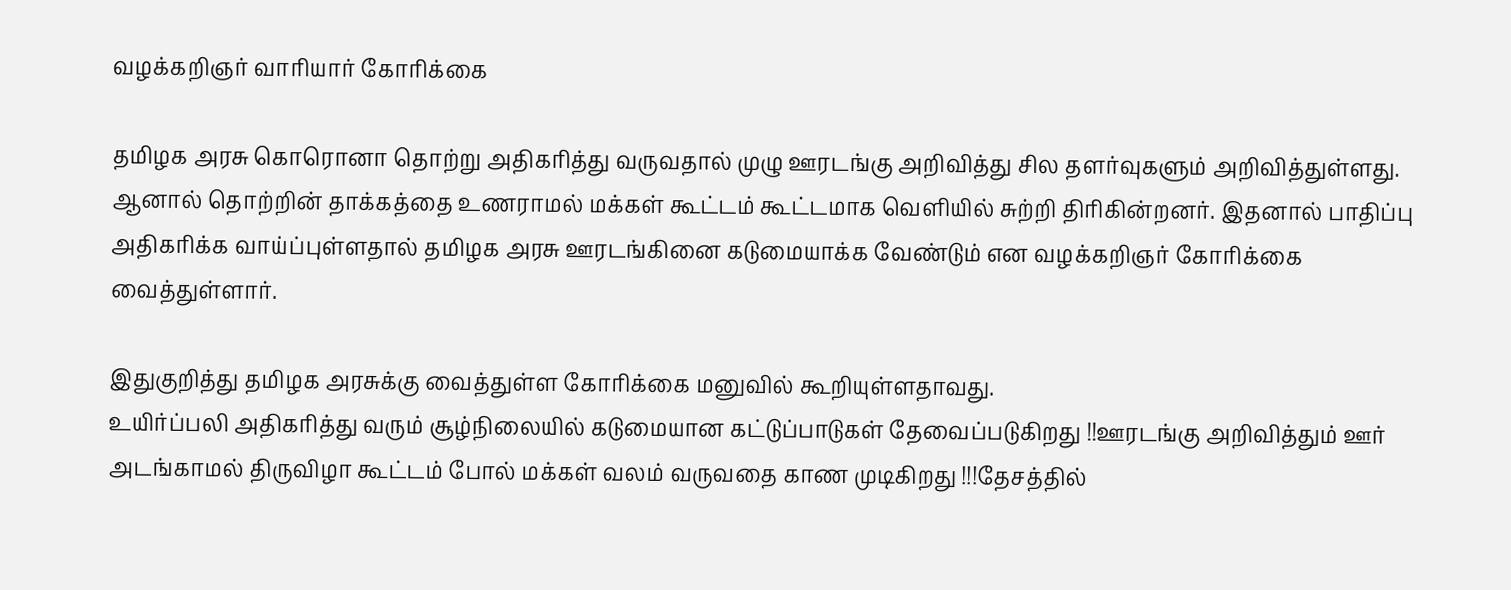வழக்கறிஞர் வாரியார் கோரிக்கை

தமிழக அரசு கொரொனா தொற்று அதிகரித்து வருவதால் முழு ஊரடங்கு அறிவித்து சில தளர்வுகளும் அறிவித்துள்ளது. ஆனால் தொற்றின் தாக்கத்தை உணராமல் மக்கள் கூட்டம் கூட்டமாக வெளியில் சுற்றி திரிகின்றனர். இதனால் பாதிப்பு அதிகரிக்க வாய்ப்புள்ளதால் தமிழக அரசு ஊரடங்கினை கடுமையாக்க வேண்டும் என வழக்கறிஞர் கோரிக்கை வைத்துள்ளார்.

இதுகுறித்து தமிழக அரசுக்கு வைத்துள்ள கோரிக்கை மனுவில் கூறியுள்ளதாவது.
உயிர்ப்பலி அதிகரித்து வரும் சூழ்நிலையில் கடுமையான கட்டுப்பாடுகள் தேவைப்படுகிறது !!ஊரடங்கு அறிவித்தும் ஊர் அடங்காமல் திருவிழா கூட்டம் போல் மக்கள் வலம் வருவதை காண முடிகிறது !!!தேசத்தில்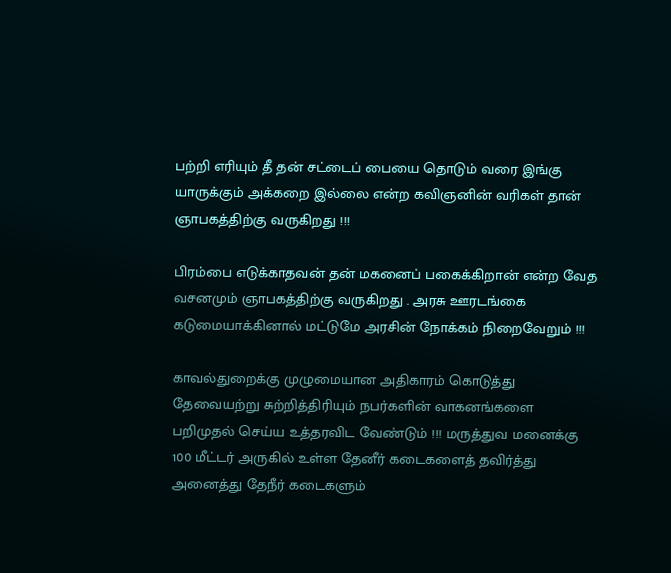பற்றி எரியும் தீ தன் சட்டைப் பையை தொடும் வரை இங்கு யாருக்கும் அக்கறை இல்லை என்ற கவிஞனின் வரிகள் தான் ஞாபகத்திற்கு வருகிறது !!!

பிரம்பை எடுக்காதவன் தன் மகனைப் பகைக்கிறான் என்ற வேத வசனமும் ஞாபகத்திற்கு வருகிறது . அரசு ஊரடங்கை கடுமையாக்கினால் மட்டுமே அரசின் நோக்கம் நிறைவேறும் !!!

காவல்துறைக்கு முழுமையான அதிகாரம் கொடுத்து தேவையற்று சுற்றித்திரியும் நபர்களின் வாகனங்களை பறிமுதல் செய்ய உத்தரவிட வேண்டும் !!! மருத்துவ மனைக்கு 100 மீட்டர் அருகில் உள்ள தேனீர் கடைகளைத் தவிர்த்து அனைத்து தேநீர் கடைகளும்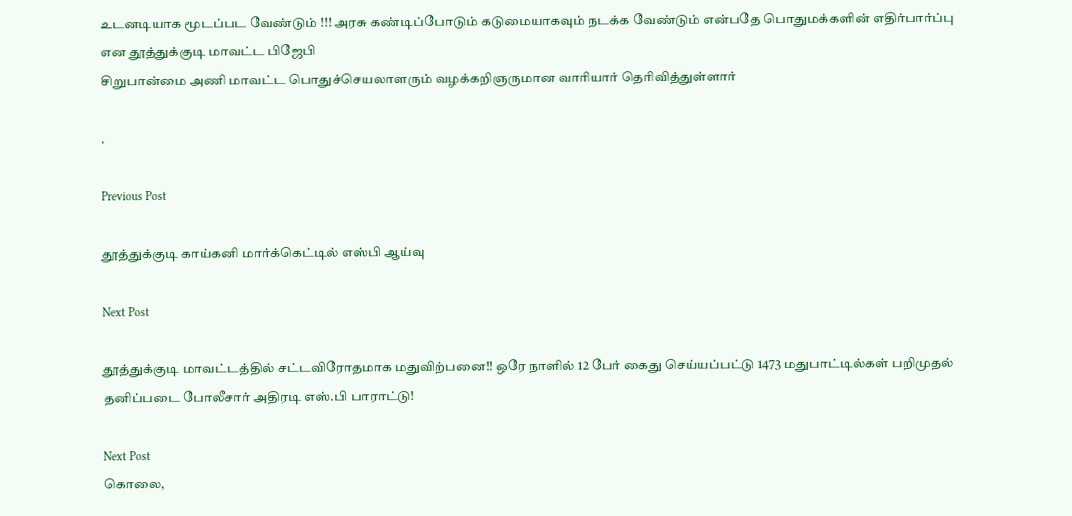உடனடியாக மூடப்பட வேண்டும் !!! அரசு கண்டிப்போடும் கடுமையாகவும் நடக்க வேண்டும் என்பதே பொதுமக்களின் எதிர்பார்ப்பு என தூத்துக்குடி மாவட்ட பிஜேபி
சிறுபான்மை அணி மாவட்ட பொதுச்செயலாளரும் வழக்கறிஞருமான வாரியார் தெரிவித்துள்ளார்

.

Previous Post

தூத்துக்குடி காய்கனி மார்க்கெட்டில் எஸ்பி ஆய்வு

Next Post

தூத்துக்குடி மாவட்டத்தில் சட்டவிரோதமாக மதுவிற்பனை!! ஒரே நாளில் 12 பேர் கைது செய்யப்பட்டு 1473 மதுபாட்டில்கள் பறிமுதல் தனிப்படை போலீசார் அதிரடி எஸ்.பி பாராட்டு!

Next Post
கொலை,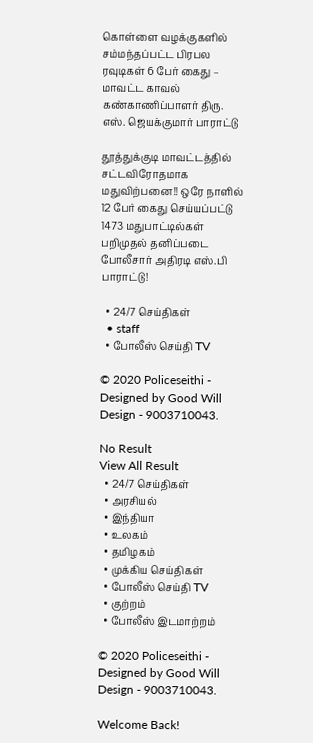கொள்ளை வழக்குகளில் சம்மந்தப்பட்ட பிரபல ரவுடிகள் 6 பேர் கைது – மாவட்ட காவல் கண்காணிப்பாளர் திரு. எஸ். ஜெயக்குமார் பாராட்டு

தூத்துக்குடி மாவட்டத்தில் சட்டவிரோதமாக மதுவிற்பனை!! ஒரே நாளில் 12 பேர் கைது செய்யப்பட்டு 1473 மதுபாட்டில்கள் பறிமுதல் தனிப்படை போலீசார் அதிரடி எஸ்.பி பாராட்டு!

  • 24/7 செய்திகள்
  • staff
  • போலீஸ் செய்தி TV

© 2020 Policeseithi - Designed by Good Will Design - 9003710043.

No Result
View All Result
  • 24/7 செய்திகள்
  • அரசியல்
  • இந்தியா
  • உலகம்
  • தமிழகம்
  • முக்கிய செய்திகள்
  • போலீஸ் செய்தி TV
  • குற்றம்
  • போலீஸ் இடமாற்றம்

© 2020 Policeseithi - Designed by Good Will Design - 9003710043.

Welcome Back!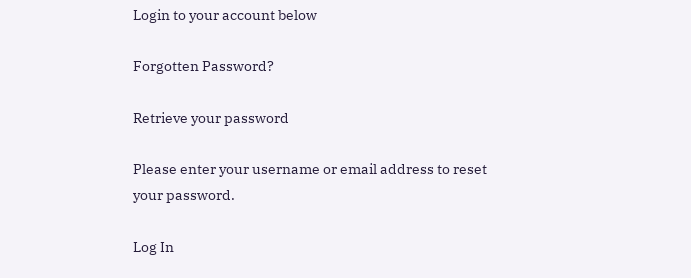Login to your account below

Forgotten Password?

Retrieve your password

Please enter your username or email address to reset your password.

Log In